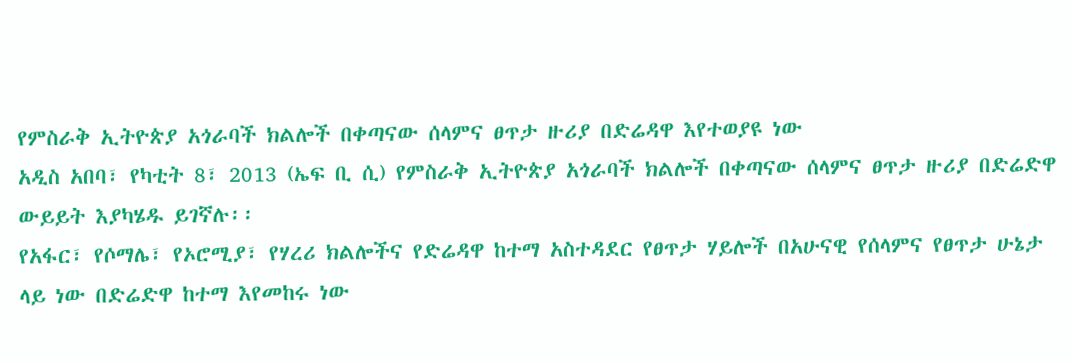የምስራቅ ኢትዮጵያ አጎራባች ክልሎች በቀጣናው ሰላምና ፀጥታ ዙሪያ በድሬዳዋ እየተወያዩ ነው
አዲስ አበባ፣ የካቲት 8፣ 2013 (ኤፍ ቢ ሲ) የምስራቅ ኢትዮጵያ አጎራባች ክልሎች በቀጣናው ሰላምና ፀጥታ ዙሪያ በድሬድዋ ውይይት እያካሄዱ ይገኛሉ፡፡
የአፋር፣ የሶማሌ፣ የኦሮሚያ፣ የሃረሪ ክልሎችና የድሬዳዋ ከተማ አስተዳደር የፀጥታ ሃይሎች በአሁናዊ የሰላምና የፀጥታ ሁኔታ ላይ ነው በድሬድዋ ከተማ እየመከሩ ነው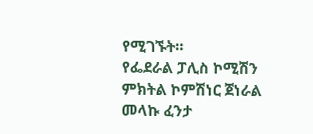የሚገኙት።
የፌደራል ፓሊስ ኮሚሽን ምክትል ኮምሽነር ጀነራል መላኩ ፈንታ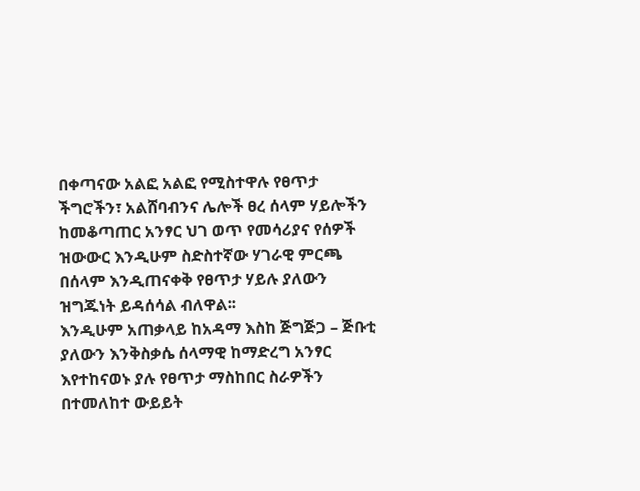በቀጣናው አልፎ አልፎ የሚስተዋሉ የፀጥታ ችግሮችን፣ አልሸባብንና ሌሎች ፀረ ሰላም ሃይሎችን ከመቆጣጠር አንፃር ህገ ወጥ የመሳሪያና የሰዎች ዝውውር እንዲሁም ስድስተኛው ሃገራዊ ምርጫ በሰላም እንዲጠናቀቅ የፀጥታ ሃይሉ ያለውን ዝግጁነት ይዳሰሳል ብለዋል፡፡
እንዲሁም አጠቃላይ ከአዳማ እስከ ጅግጅጋ – ጅቡቲ ያለውን እንቅስቃሴ ሰላማዊ ከማድረግ አንፃር እየተከናወኑ ያሉ የፀጥታ ማስከበር ስራዎችን በተመለከተ ውይይት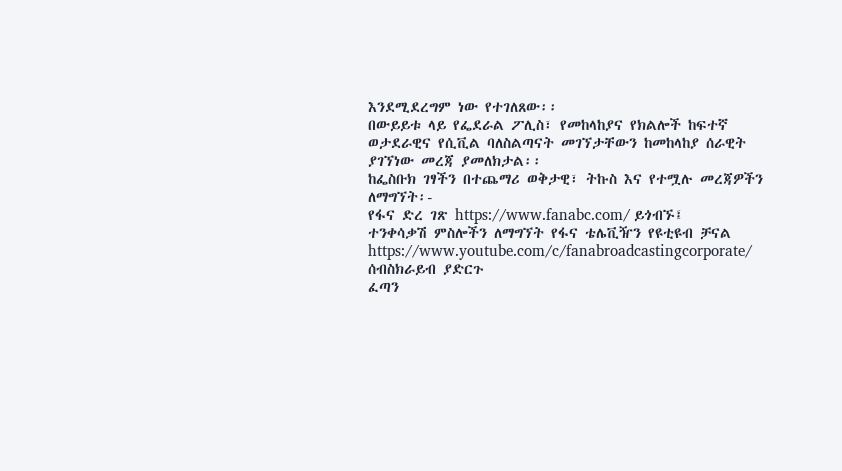እንደሚደረግም ነው የተገለጸው፡፡
በውይይቱ ላይ የፌደራል ፖሊስ፣ የመከላከያና የክልሎች ከፍተኛ ወታደራዊና የሲቪል ባለስልጣናት መገኘታቸውን ከመከላከያ ሰራዊት ያገኘነው መረጃ ያመለክታል፡፡
ከፌስቡክ ገፃችን በተጨማሪ ወቅታዊ፣ ትኩስ እና የተሟሉ መረጃዎችን ለማግኘት፡-
የፋና ድረ ገጽ https://www.fanabc.com/ ይጎብኙ፤
ተንቀሳቃሽ ምስሎችን ለማግኘት የፋና ቴሌቪዥን የዩቲዩብ ቻናል https://www.youtube.com/c/fanabroadcastingcorporate/ ሰብስክራይብ ያድርጉ
ፈጣን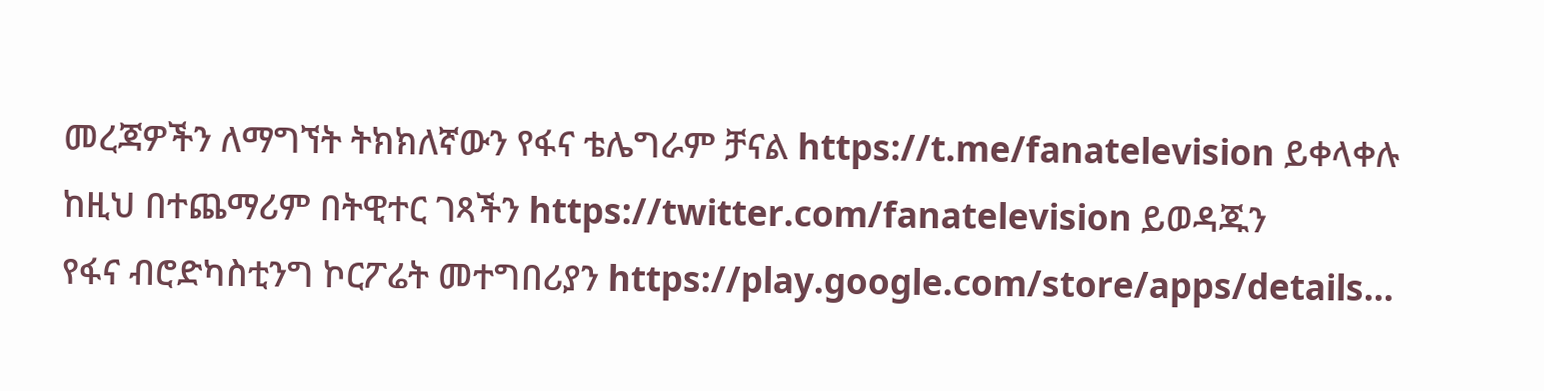መረጃዎችን ለማግኘት ትክክለኛውን የፋና ቴሌግራም ቻናል https://t.me/fanatelevision ይቀላቀሉ
ከዚህ በተጨማሪም በትዊተር ገጻችን https://twitter.com/fanatelevision ይወዳጁን
የፋና ብሮድካስቲንግ ኮርፖሬት መተግበሪያን https://play.google.com/store/apps/details…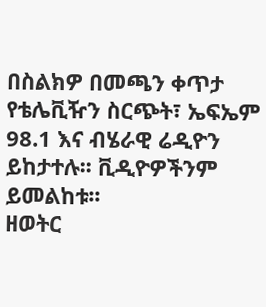በስልክዎ በመጫን ቀጥታ የቴሌቪዥን ስርጭት፣ ኤፍኤም 98.1 እና ብሄራዊ ሬዲዮን ይከታተሉ፡፡ ቪዲዮዎችንም ይመልከቱ፡፡
ዘወትር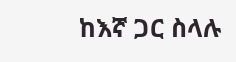ከእኛ ጋር ስላሉ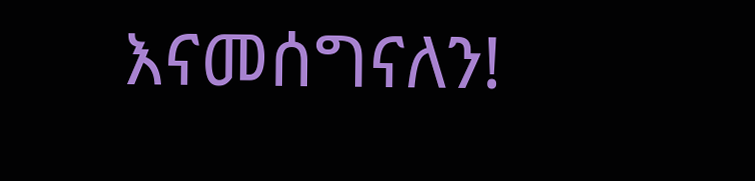እናመሰግናለን!